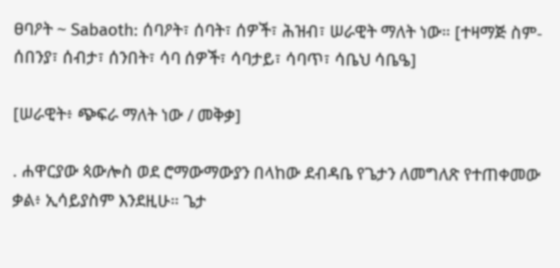ፀባዖት ~ Sabaoth: ሰባዖት፣ ሰባት፣ ሰዎች፣ ሕዝብ፣ ሠራዊት ማለት ነው። [ተዛማጅ ስም- ሰበንያ፣ ሰብታ፣ ሰንበት፣ ሳባ ሰዎች፣ ሳባታይ፣ ሳባጥ፣ ሳቤህ ሳቤዔ]

[ሠራዊት፥ ጭፍራ ማለት ነው / መቅቃ]

. ሐዋርያው ጳውሎስ ወደ ሮማውማውያን በላከው ደብዳቤ የጌታን ለመግለጽ የተጠቀመው ቃል፥ ኢሳይያስም እንደዚሁ። ጌታ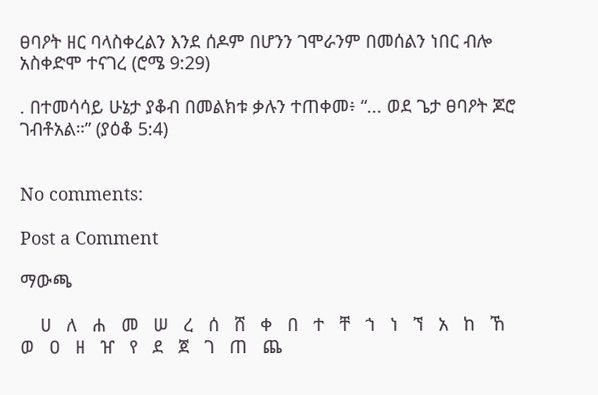ፀባዖት ዘር ባላስቀረልን እንደ ሰዶም በሆንን ገሞራንም በመሰልን ነበር ብሎ አስቀድሞ ተናገረ (ሮሜ 9:29)

. በተመሳሳይ ሁኔታ ያቆብ በመልክቱ ቃሉን ተጠቀመ፥ “... ወደ ጌታ ፀባዖት ጆሮ ገብቶአል።” (ያዕቆ 5:4)


No comments:

Post a Comment

ማውጫ

    ሀ   ለ   ሐ   መ   ሠ   ረ   ሰ   ሸ   ቀ   በ   ተ   ቸ   ኀ   ነ   ኘ   አ   ከ   ኸ   ወ   ዐ   ዘ   ዠ   የ   ደ   ጀ   ገ   ጠ   ጨ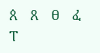ጰ   ጸ   ፀ   ፈ   ፐ